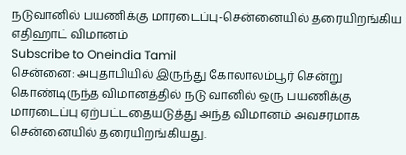நடுவானில் பயணிக்கு மாரடைப்பு-சென்னையில் தரையிறங்கிய எதிஹாட் விமானம்
Subscribe to Oneindia Tamil
சென்னை: அபுதாபியில் இருந்து கோலாலம்பூர் சென்று கொண்டிருந்த விமானத்தில் நடு வானில் ஒரு பயணிக்கு மாரடைப்பு ஏற்பட்டதையடுத்து அந்த விமானம் அவசரமாக சென்னையில் தரையிறங்கியது.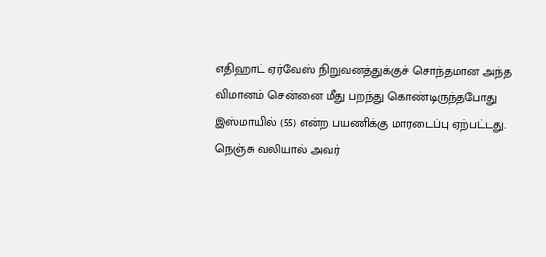எதிஹாட் ஏர்வேஸ் நிறுவனத்துக்குச் சொந்தமான அந்த விமானம் சென்னை மீது பறந்து கொண்டிருந்தபோது இஸ்மாயில் (55) என்ற பயணிக்கு மாரடைப்பு ஏற்பட்டது.
நெஞ்சு வலியால் அவர்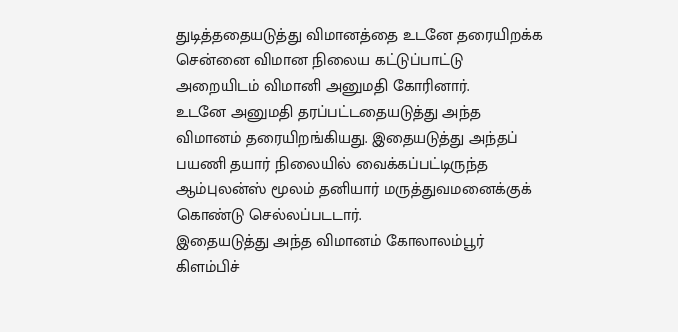துடித்ததையடுத்து விமானத்தை உடனே தரையிறக்க சென்னை விமான நிலைய கட்டுப்பாட்டு அறையிடம் விமானி அனுமதி கோரினார்.
உடனே அனுமதி தரப்பட்டதையடுத்து அந்த விமானம் தரையிறங்கியது. இதையடுத்து அந்தப் பயணி தயார் நிலையில் வைக்கப்பட்டிருந்த ஆம்புலன்ஸ் மூலம் தனியார் மருத்துவமனைக்குக் கொண்டு செல்லப்படடார்.
இதையடுத்து அந்த விமானம் கோலாலம்பூர் கிளம்பிச்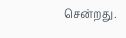சென்றது.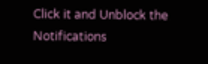Click it and Unblock the Notifications